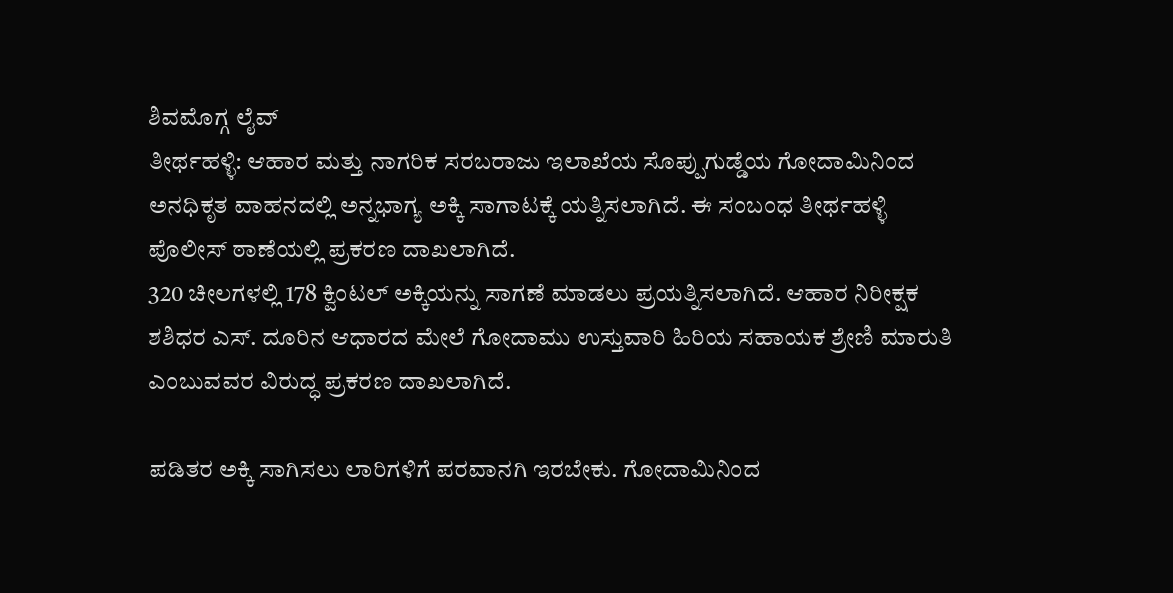ಶಿವಮೊಗ್ಗ ಲೈವ್
ತೀರ್ಥಹಳ್ಳಿ: ಆಹಾರ ಮತ್ತು ನಾಗರಿಕ ಸರಬರಾಜು ಇಲಾಖೆಯ ಸೊಪ್ಪುಗುಡ್ಡೆಯ ಗೋದಾಮಿನಿಂದ ಅನಧಿಕೃತ ವಾಹನದಲ್ಲಿ ಅನ್ನಭಾಗ್ಯ ಅಕ್ಕಿ ಸಾಗಾಟಕ್ಕೆ ಯತ್ನಿಸಲಾಗಿದೆ. ಈ ಸಂಬಂಧ ತೀರ್ಥಹಳ್ಳಿ ಪೊಲೀಸ್ ಠಾಣೆಯಲ್ಲಿ ಪ್ರಕರಣ ದಾಖಲಾಗಿದೆ.
320 ಚೀಲಗಳಲ್ಲಿ 178 ಕ್ವಿಂಟಲ್ ಅಕ್ಕಿಯನ್ನು ಸಾಗಣೆ ಮಾಡಲು ಪ್ರಯತ್ನಿಸಲಾಗಿದೆ. ಆಹಾರ ನಿರೀಕ್ಷಕ ಶಶಿಧರ ಎಸ್. ದೂರಿನ ಆಧಾರದ ಮೇಲೆ ಗೋದಾಮು ಉಸ್ತುವಾರಿ ಹಿರಿಯ ಸಹಾಯಕ ಶ್ರೇಣಿ ಮಾರುತಿ ಎಂಬುವವರ ವಿರುದ್ಧ ಪ್ರಕರಣ ದಾಖಲಾಗಿದೆ.

ಪಡಿತರ ಅಕ್ಕಿ ಸಾಗಿಸಲು ಲಾರಿಗಳಿಗೆ ಪರವಾನಗಿ ಇರಬೇಕು. ಗೋದಾಮಿನಿಂದ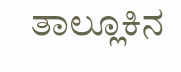ತಾಲ್ಲೂಕಿನ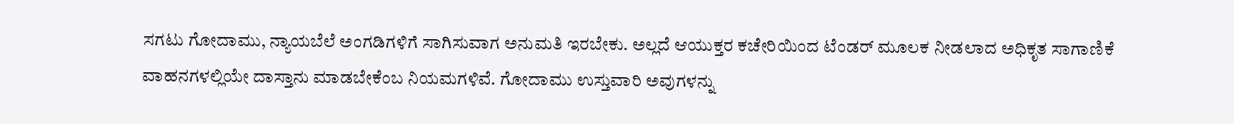ಸಗಟು ಗೋದಾಮು, ನ್ಯಾಯಬೆಲೆ ಅಂಗಡಿಗಳಿಗೆ ಸಾಗಿಸುವಾಗ ಅನುಮತಿ ಇರಬೇಕು. ಅಲ್ಲದೆ ಆಯುಕ್ತರ ಕಚೇರಿಯಿಂದ ಟೆಂಡರ್ ಮೂಲಕ ನೀಡಲಾದ ಅಧಿಕೃತ ಸಾಗಾಣಿಕೆ ವಾಹನಗಳಲ್ಲಿಯೇ ದಾಸ್ತಾನು ಮಾಡಬೇಕೆಂಬ ನಿಯಮಗಳಿವೆ. ಗೋದಾಮು ಉಸ್ತುವಾರಿ ಅವುಗಳನ್ನು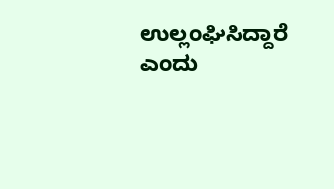ಉಲ್ಲಂಘಿಸಿದ್ದಾರೆ ಎಂದು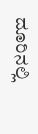ದೂರಿನಲ್ಲಿ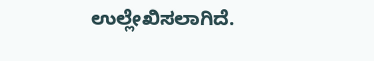ಉಲ್ಲೇಖಿಸಲಾಗಿದೆ.